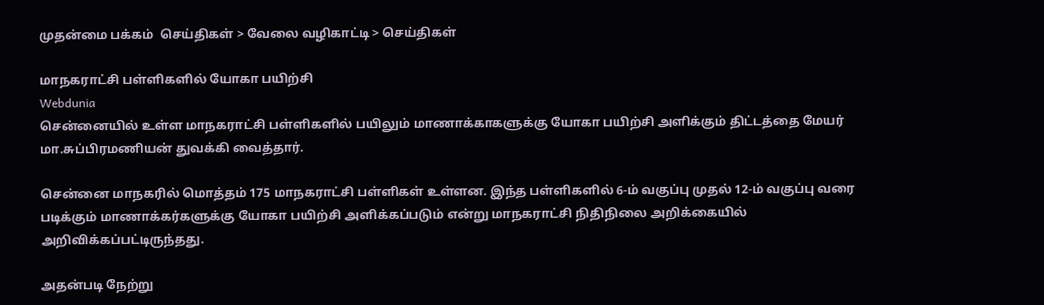முதன்மை பக்கம்  செய்திகள் > வேலை வழிகாட்டி > செய்திகள்

மாநகராட்சி பள்ளிகளில் யோகா பயிற்சி
Webdunia
சென்னையில் உள்ள மாநகராட்சி பள்ளிகளில் பயிலும் மாணாக்காகளுக்கு யோகா பயிற்சி அளிக்கும் திட்டத்தை மேயர் மா.சுப்பிரமணியன் துவக்கி வைத்தார்.

சென்னை மாநகரில் மொத்தம் 175 மாநகராட்சி பள்ளிகள் உள்ளன. இந்த பள்ளிகளில் 6-ம் வகுப்பு முதல் 12-ம் வகுப்பு வரை படிக்கும் மாணாக்கர்களுக்கு யோகா பயிற்சி அளிக்கப்படும் என்று மாநகராட்சி நிதிநிலை அறிக்கையில் அறிவிக்கப்பட்டிருந்தது.

அதன்படி நேற்று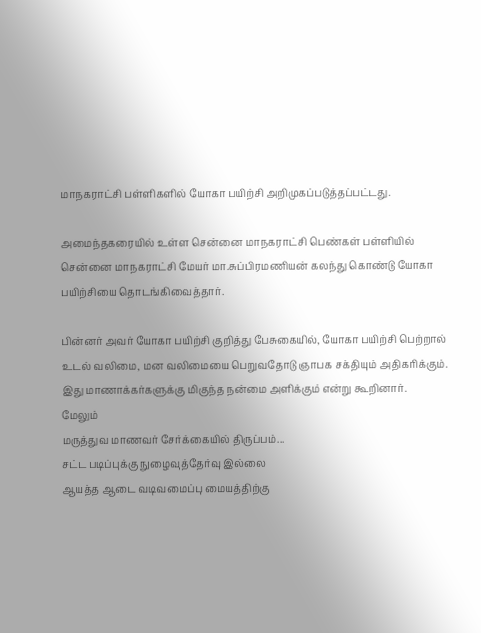மாநகராட்சி பள்ளிகளில் யோகா பயிற்சி அறிமுகப்படுத்தப்பட்டது.

அமைந்தகரையில் உள்ள சென்னை மாநகராட்சி பெண்கள் பள்ளியில் சென்னை மாநகராட்சி மேயர் மா.சுப்பிரமணியன் கலந்து கொண்டு யோகா பயிற்சியை தொடங்கிவைத்தார்.

பின்னர் அவர் யோகா பயிற்சி குறித்து பேசுகையில், யோகா பயிற்சி பெற்றால் உடல் வலிமை, மன வலிமையை பெறுவதோடு ஞாபக சக்தியும் அதிகரிக்கும். இது மாணாக்கர்களுக்கு மிகுந்த நன்மை அளிக்கும் என்று கூறினார்.
மேலும்
மருத்துவ மாணவர் சேர்க்கையில் திருப்பம்...
சட்ட படிப்புக்கு நுழைவுத்தேர்வு இல்லை
ஆயத்த ஆடை வடிவமைப்பு மையத்திற்கு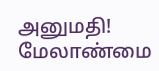அனுமதி!
மேலாண்மை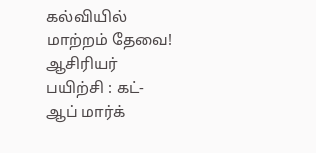கல்வியில் மாற்றம் தேவை!
ஆசிரியர் பயிற்சி : கட்-ஆப் மார்க்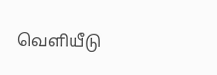வெளியீடு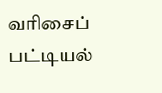வரிசைப் பட்டியல்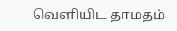வெளியிட தாமதம்